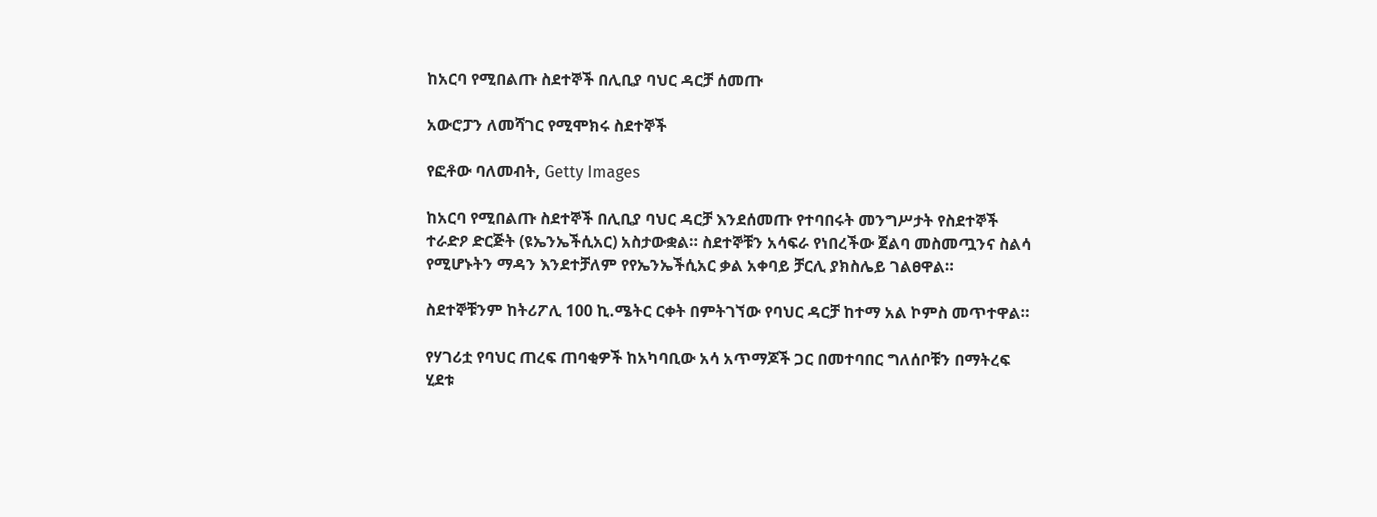ከአርባ የሚበልጡ ስደተኞች በሊቢያ ባህር ዳርቻ ሰመጡ

አውሮፓን ለመሻገር የሚሞክሩ ስደተኞች

የፎቶው ባለመብት, Getty Images

ከአርባ የሚበልጡ ስደተኞች በሊቢያ ባህር ዳርቻ እንደሰመጡ የተባበሩት መንግሥታት የስደተኞች ተራድዖ ድርጅት (ዩኤንኤችሲአር) አስታውቋል። ስደተኞቹን አሳፍራ የነበረችው ጀልባ መስመጧንና ስልሳ የሚሆኑትን ማዳን እንደተቻለም የየኤንኤችሲአር ቃል አቀባይ ቻርሊ ያክስሌይ ገልፀዋል።

ስደተኞቹንም ከትሪፖሊ 100 ኪ.ሜትር ርቀት በምትገኘው የባህር ዳርቻ ከተማ አል ኮምስ መጥተዋል።

የሃገሪቷ የባህር ጠረፍ ጠባቂዎች ከአካባቢው አሳ አጥማጆች ጋር በመተባበር ግለሰቦቹን በማትረፍ ሂደቱ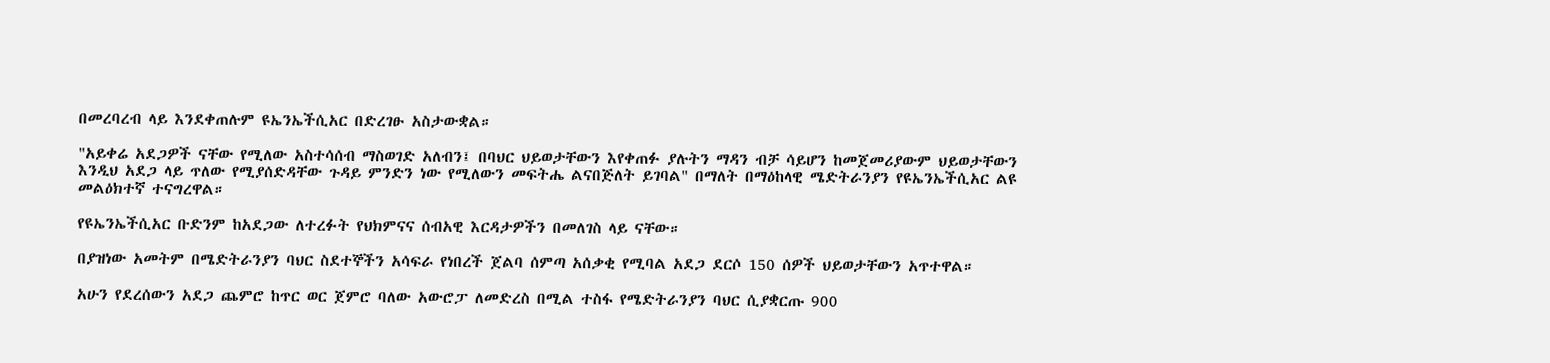በመረባረብ ላይ እንደቀጠሉም ዩኤንኤችሲአር በድረገፁ አስታውቋል።

"አይቀሬ አደጋዎች ናቸው የሚለው አስተሳሰብ ማስወገድ አለብን፤ በባህር ህይወታቸውን እየቀጠፉ ያሉትን ማዳን ብቻ ሳይሆን ከመጀመሪያውም ህይወታቸውን እንዲህ አደጋ ላይ ጥለው የሚያሰድዳቸው ጉዳይ ምንድን ነው የሚለውን መፍትሔ ልናበጅለት ይገባል" በማለት በማዕከላዊ ሜድትራንያን የዩኤንኤችሲአር ልዩ መልዕክተኛ ተናግረዋል።

የዩኤንኤችሲአር ቡድንም ከአደጋው ለተረፉት የህክምናና ሰብአዊ እርዳታዎችን በመለገስ ላይ ናቸው።

በያዝነው አመትም በሜድትራንያን ባህር ስደተኞችን አሳፍራ የነበረች ጀልባ ሰምጣ አሰቃቂ የሚባል አደጋ ደርሶ 150 ሰዎች ህይወታቸውን አጥተዋል።

አሁን የደረሰውን አደጋ ጨምሮ ከጥር ወር ጀምሮ ባለው አውሮፓ ለመድረስ በሚል ተስፋ የሜድትራንያን ባህር ሲያቋርጡ 900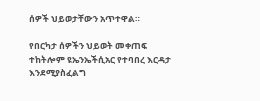ሰዎች ህይወታቸውን አጥተዋል።

የበርካታ ሰዎችን ህይወት መቀጠፍ ተከትሎም ዩኤንኤችሲአር የተባበረ እርዳታ እንደሚያስፈልግ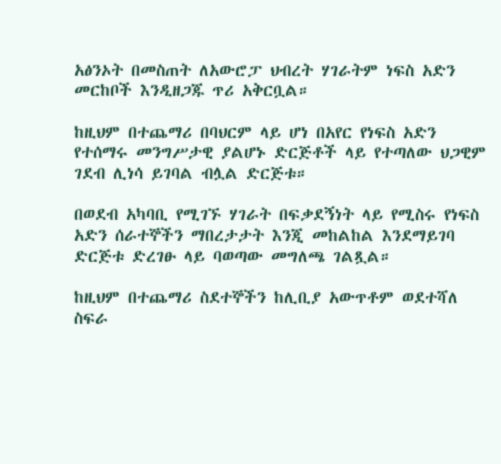አፅንኦት በመስጠት ለአውሮፓ ህብረት ሃገራትም ነፍስ አድን መርከቦች እንዲዘጋጁ ጥሪ አቅርቧል።

ከዚህም በተጨማሪ በባህርም ላይ ሆነ በአየር የነፍስ አድን የተሰማሩ መንግሥታዊ ያልሆኑ ድርጅቶች ላይ የተጣለው ህጋዊም ገደብ ሊነሳ ይገባል ብሏል ድርጅቱ።

በወደብ አካባቢ የሚገኙ ሃገራት በፍቃደኝነት ላይ የሚስሩ የነፍስ አድን ሰራተኞችን ማበረታታት እንጂ መከልከል እንደማይገባ ድርጅቱ ድረገፁ ላይ ባወጣው መግለጫ ገልጿል።

ከዚህም በተጨማሪ ስደተኞችን ከሊቢያ አውጥቶም ወደተሻለ ስፍራ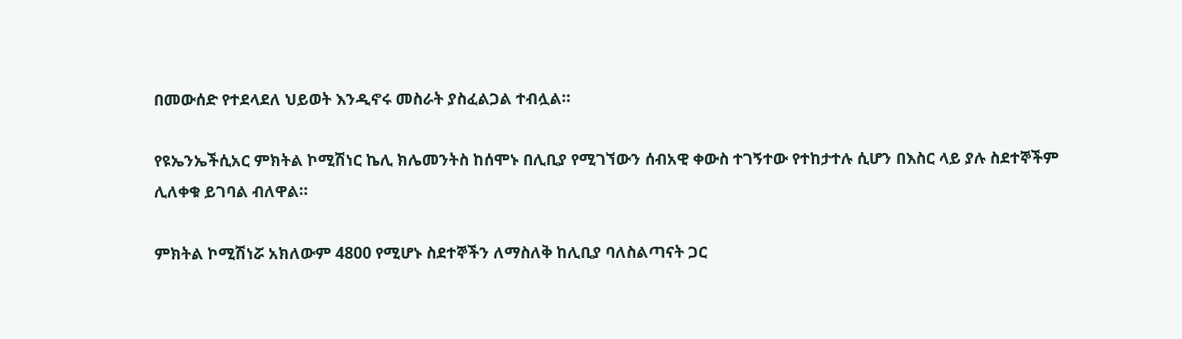በመውሰድ የተደላደለ ህይወት እንዲኖሩ መስራት ያስፈልጋል ተብሏል።

የዩኤንኤችሲአር ምክትል ኮሚሽነር ኬሊ ክሌመንትስ ከሰሞኑ በሊቢያ የሚገኘውን ሰብአዊ ቀውስ ተገኝተው የተከታተሉ ሲሆን በእስር ላይ ያሉ ስደተኞችም ሊለቀቁ ይገባል ብለዋል።

ምክትል ኮሚሽነሯ አክለውም 4800 የሚሆኑ ስደተኞችን ለማስለቅ ከሊቢያ ባለስልጣናት ጋር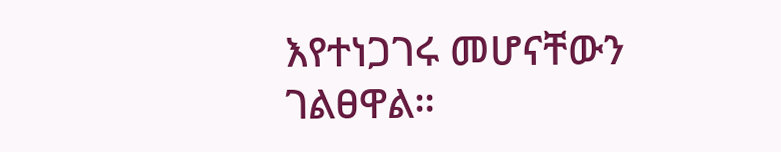እየተነጋገሩ መሆናቸውን ገልፀዋል።